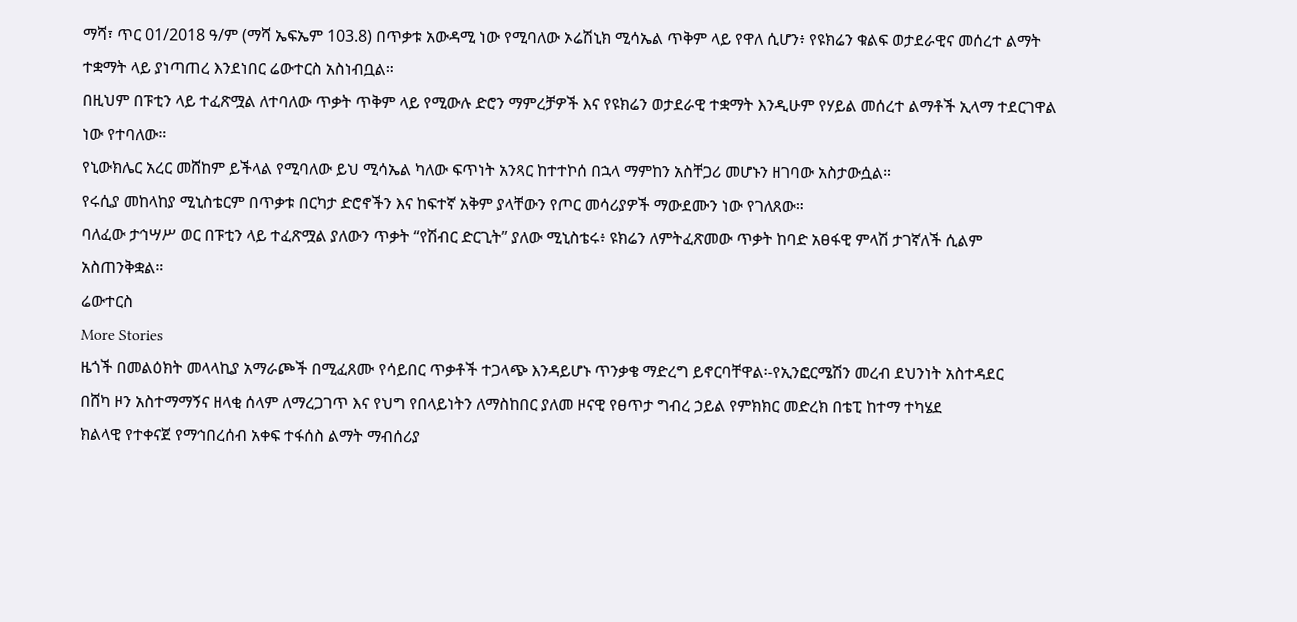ማሻ፣ ጥር 01/2018 ዓ/ም (ማሻ ኤፍኤም 103.8) በጥቃቱ አውዳሚ ነው የሚባለው ኦሬሽኒክ ሚሳኤል ጥቅም ላይ የዋለ ሲሆን፥ የዩክሬን ቁልፍ ወታደራዊና መሰረተ ልማት ተቋማት ላይ ያነጣጠረ እንደነበር ሬውተርስ አስነብቧል።
በዚህም በፑቲን ላይ ተፈጽሟል ለተባለው ጥቃት ጥቅም ላይ የሚውሉ ድሮን ማምረቻዎች እና የዩክሬን ወታደራዊ ተቋማት እንዲሁም የሃይል መሰረተ ልማቶች ኢላማ ተደርገዋል ነው የተባለው።
የኒውክሌር አረር መሸከም ይችላል የሚባለው ይህ ሚሳኤል ካለው ፍጥነት አንጻር ከተተኮሰ በኋላ ማምከን አስቸጋሪ መሆኑን ዘገባው አስታውሷል።
የሩሲያ መከላከያ ሚኒስቴርም በጥቃቱ በርካታ ድሮኖችን እና ከፍተኛ አቅም ያላቸውን የጦር መሳሪያዎች ማውደሙን ነው የገለጸው።
ባለፈው ታኅሣሥ ወር በፑቲን ላይ ተፈጽሟል ያለውን ጥቃት “የሽብር ድርጊት” ያለው ሚኒስቴሩ፥ ዩክሬን ለምትፈጽመው ጥቃት ከባድ አፀፋዊ ምላሽ ታገኛለች ሲልም አስጠንቅቋል።
ሬውተርስ
More Stories
ዜጎች በመልዕክት መላላኪያ አማራጮች በሚፈጸሙ የሳይበር ጥቃቶች ተጋላጭ እንዳይሆኑ ጥንቃቄ ማድረግ ይኖርባቸዋል፡-የኢንፎርሜሽን መረብ ደህንነት አስተዳደር
በሸካ ዞን አስተማማኝና ዘላቂ ሰላም ለማረጋገጥ እና የህግ የበላይነትን ለማስከበር ያለመ ዞናዊ የፀጥታ ግብረ ኃይል የምክክር መድረክ በቴፒ ከተማ ተካሄደ
ክልላዊ የተቀናጀ የማኅበረሰብ አቀፍ ተፋሰስ ልማት ማብሰሪያ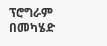ፕሮግራም በመካሄድ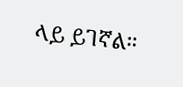ላይ ይገኛል።